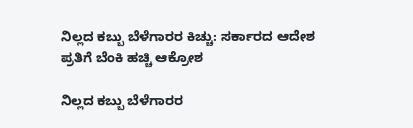ನಿಲ್ಲದ ಕಬ್ಬು ಬೆಳೆಗಾರರ ಕಿಚ್ಚು: ಸರ್ಕಾರದ ಆದೇಶ ಪ್ರತಿಗೆ ಬೆಂಕಿ ಹಚ್ಚಿ ಆಕ್ರೋಶ

ನಿಲ್ಲದ ಕಬ್ಬು ಬೆಳೆಗಾರರ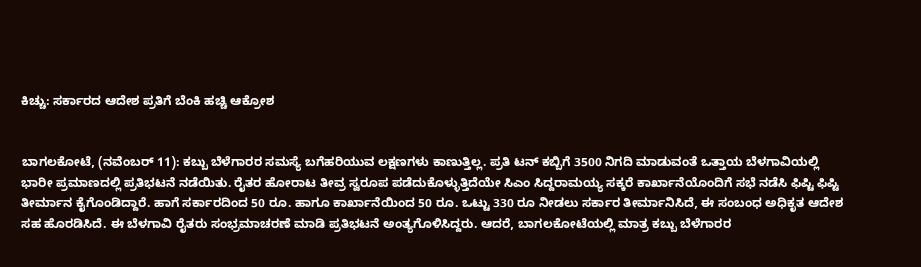ಕಿಚ್ಚು: ಸರ್ಕಾರದ ಆದೇಶ ಪ್ರತಿಗೆ ಬೆಂಕಿ ಹಚ್ಚಿ ಆಕ್ರೋಶ


ಬಾಗಲಕೋಟೆ, (ನವೆಂಬರ್ 11): ಕಬ್ಬು ಬೆಳೆಗಾರರ ಸಮಸ್ಯೆ ಬಗೆಹರಿಯುವ ಲಕ್ಷಣಗಳು ಕಾಣುತ್ತಿಲ್ಲ. ಪ್ರತಿ ಟನ್ ಕಬ್ಬಿಗೆ 3500 ನಿಗದಿ ಮಾಡುವಂತೆ ಒತ್ತಾಯ ಬೆಳಗಾವಿಯಲ್ಲಿ ಭಾರೀ ಪ್ರಮಾಣದಲ್ಲಿ ಪ್ರತಿಭಟನೆ ನಡೆಯಿತು. ರೈತರ ಹೋರಾಟ ತೀವ್ರ ಸ್ವರೂಪ ಪಡೆದುಕೊಳ್ಳುತ್ತಿದೆಯೇ ಸಿಎಂ ಸಿದ್ದರಾಮಯ್ಯ ಸಕ್ಕರೆ ಕಾರ್ಖಾನೆಯೊಂದಿಗೆ ಸಭೆ ನಡೆಸಿ ಫಿಪ್ಟಿ ಫಿಪ್ಟಿ ತೀರ್ಮಾನ ಕೈಗೊಂಡಿದ್ದಾರೆ. ಹಾಗೆ ಸರ್ಕಾರದಿಂದ 50 ರೂ. ಹಾಗೂ ಕಾರ್ಖಾನೆಯಿಂದ 50 ರೂ. ಒಟ್ಟು 330 ರೂ ನೀಡಲು ಸರ್ಕಾರ ತೀರ್ಮಾನಿಸಿದೆ, ಈ ಸಂಬಂಧ ಅಧಿಕೃತ ಆದೇಶ ಸಹ ಹೊರಡಿಸಿದೆ. ಈ ಬೆಳಗಾವಿ ರೈತರು ಸಂಭ್ರಮಾಚರಣೆ ಮಾಡಿ ಪ್ರತಿಭಟನೆ ಅಂತ್ಯಗೊಳಿಸಿದ್ದರು. ಆದರೆ, ಬಾಗಲಕೋಟೆಯಲ್ಲಿ ಮಾತ್ರ ಕಬ್ಬು ಬೆಳೆಗಾರರ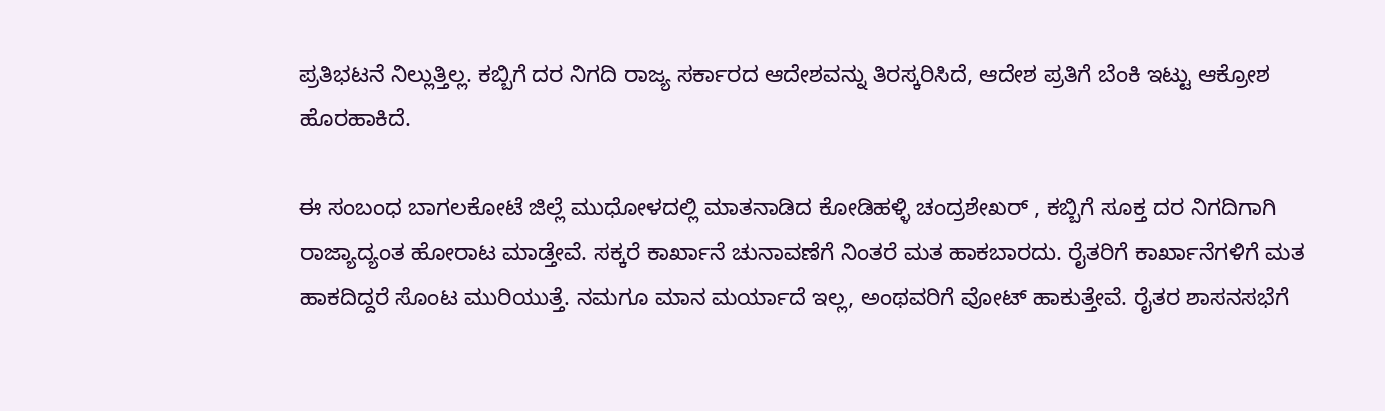ಪ್ರತಿಭಟನೆ ನಿಲ್ಲುತ್ತಿಲ್ಲ. ಕಬ್ಬಿಗೆ ದರ ನಿಗದಿ ರಾಜ್ಯ ಸರ್ಕಾರದ ಆದೇಶವನ್ನು ತಿರಸ್ಕರಿಸಿದೆ, ಆದೇಶ ಪ್ರತಿಗೆ ಬೆಂಕಿ ಇಟ್ಟು ಆಕ್ರೋಶ ಹೊರಹಾಕಿದೆ.

ಈ ಸಂಬಂಧ ಬಾಗಲಕೋಟೆ ಜಿಲ್ಲೆ ಮುಧೋಳದಲ್ಲಿ ಮಾತನಾಡಿದ ಕೋಡಿಹಳ್ಳಿ ಚಂದ್ರಶೇಖರ್ , ಕಬ್ಬಿಗೆ ಸೂಕ್ತ ದರ ನಿಗದಿಗಾಗಿ ರಾಜ್ಯಾದ್ಯಂತ ಹೋರಾಟ ಮಾಡ್ತೇವೆ. ಸಕ್ಕರೆ ಕಾರ್ಖಾನೆ ಚುನಾವಣೆಗೆ ನಿಂತರೆ ಮತ ಹಾಕಬಾರದು. ರೈತರಿಗೆ ಕಾರ್ಖಾನೆಗಳಿಗೆ ಮತ ಹಾಕದಿದ್ದರೆ ಸೊಂಟ ಮುರಿಯುತ್ತೆ. ನಮಗೂ ಮಾನ ಮರ್ಯಾದೆ ಇಲ್ಲ, ಅಂಥವರಿಗೆ ವೋಟ್ ಹಾಕುತ್ತೇವೆ. ರೈತರ ಶಾಸನಸಭೆಗೆ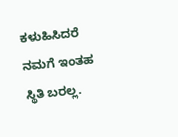ಕಳುಹಿಸಿದರೆ ನಮಗೆ ಇಂತಹ ಸ್ಥಿತಿ ಬರಲ್ಲ.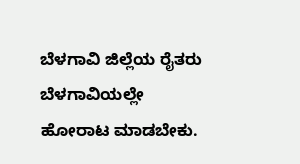ಬೆಳಗಾವಿ ಜಿಲ್ಲೆಯ ರೈತರು ಬೆಳಗಾವಿಯಲ್ಲೇ ಹೋರಾಟ ಮಾಡಬೇಕು.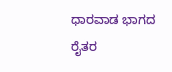ಧಾರವಾಡ ಭಾಗದ ರೈತರ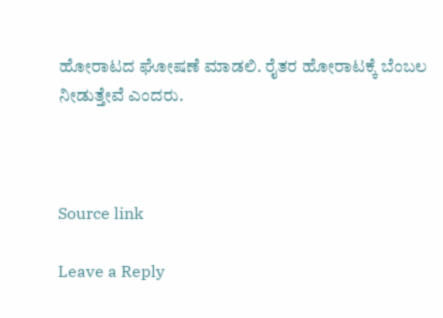ಹೋರಾಟದ ಘೋಷಣೆ ಮಾಡಲಿ. ರೈತರ ಹೋರಾಟಕ್ಕೆ ಬೆಂಬಲ ನೀಡುತ್ತೇವೆ ಎಂದರು.



Source link

Leave a Reply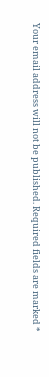Your email address will not be published. Required fields are marked *